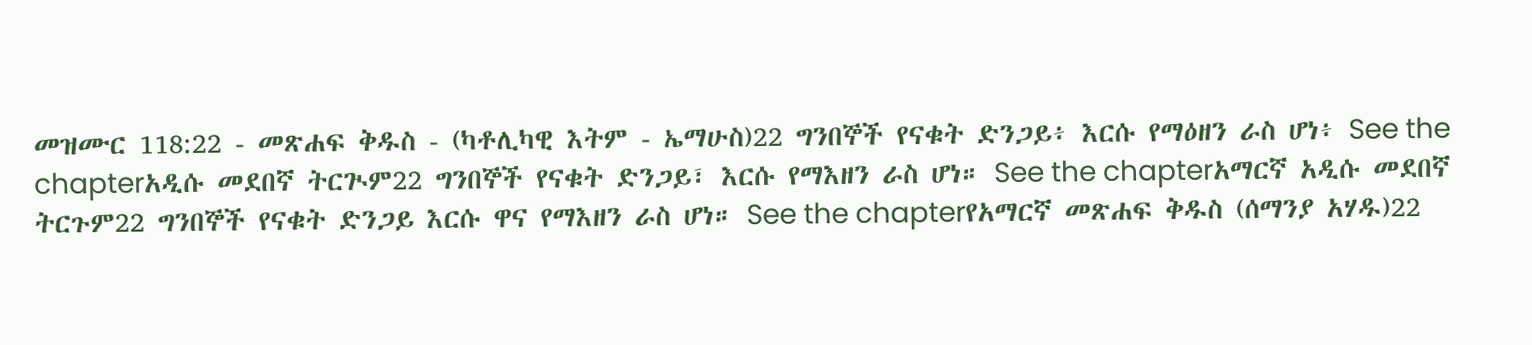መዝሙር 118:22 - መጽሐፍ ቅዱስ - (ካቶሊካዊ እትም - ኤማሁስ)22 ግንበኞች የናቁት ድንጋይ፥ እርሱ የማዕዘን ራስ ሆነ፥ See the chapterአዲሱ መደበኛ ትርጒም22 ግንበኞች የናቁት ድንጋይ፣ እርሱ የማእዘን ራስ ሆነ። See the chapterአማርኛ አዲሱ መደበኛ ትርጉም22 ግንበኞች የናቁት ድንጋይ እርሱ ዋና የማእዘን ራስ ሆነ። See the chapterየአማርኛ መጽሐፍ ቅዱስ (ሰማንያ አሃዱ)22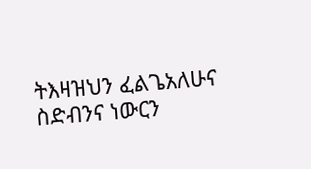ትእዛዝህን ፈልጌአለሁና ስድብንና ነውርን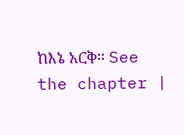ከእኔ አርቅ። See the chapter |